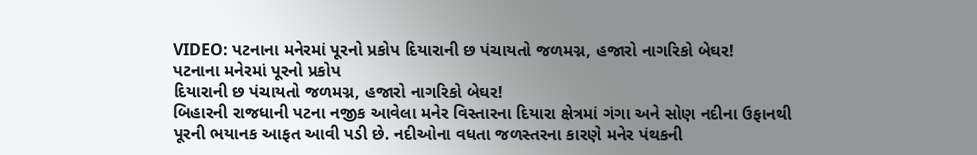VIDEO: પટનાના મનેરમાં પૂરનો પ્રકોપ દિયારાની છ પંચાયતો જળમગ્ન, હજારો નાગરિકો બેઘર!
પટનાના મનેરમાં પૂરનો પ્રકોપ
દિયારાની છ પંચાયતો જળમગ્ન, હજારો નાગરિકો બેઘર!
બિહારની રાજધાની પટના નજીક આવેલા મનેર વિસ્તારના દિયારા ક્ષેત્રમાં ગંગા અને સોણ નદીના ઉફાનથી પૂરની ભયાનક આફત આવી પડી છે. નદીઓના વધતા જળસ્તરના કારણે મનેર પંથકની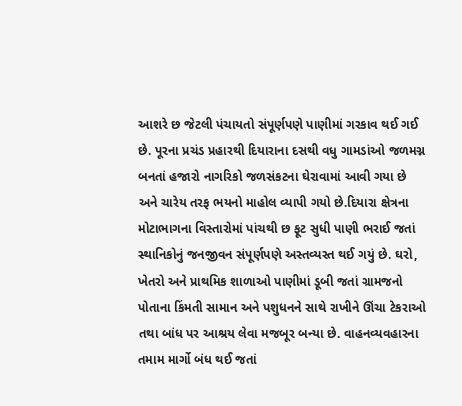આશરે છ જેટલી પંચાયતો સંપૂર્ણપણે પાણીમાં ગરકાવ થઈ ગઈ છે. પૂરના પ્રચંડ પ્રહારથી દિયારાના દસથી વધુ ગામડાંઓ જળમગ્ન બનતાં હજારો નાગરિકો જળસંકટના ઘેરાવામાં આવી ગયા છે અને ચારેય તરફ ભયનો માહોલ વ્યાપી ગયો છે.દિયારા ક્ષેત્રના મોટાભાગના વિસ્તારોમાં પાંચથી છ ફૂટ સુધી પાણી ભરાઈ જતાં સ્થાનિકોનું જનજીવન સંપૂર્ણપણે અસ્તવ્યસ્ત થઈ ગયું છે. ઘરો, ખેતરો અને પ્રાથમિક શાળાઓ પાણીમાં ડૂબી જતાં ગ્રામજનો પોતાના કિંમતી સામાન અને પશુધનને સાથે રાખીને ઊંચા ટેકરાઓ તથા બાંધ પર આશ્રય લેવા મજબૂર બન્યા છે. વાહનવ્યવહારના તમામ માર્ગો બંધ થઈ જતાં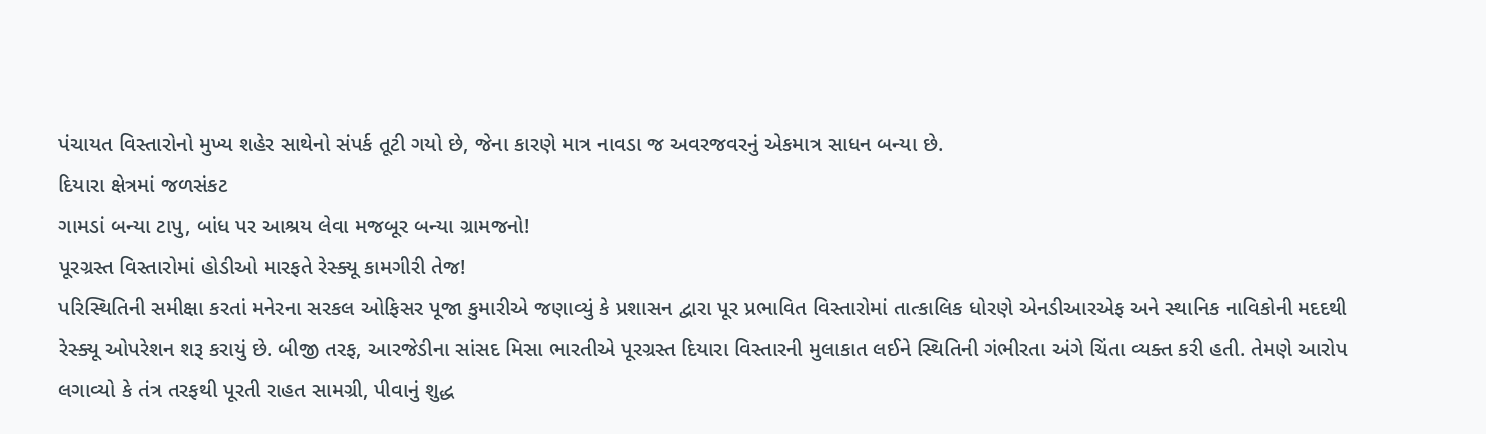પંચાયત વિસ્તારોનો મુખ્ય શહેર સાથેનો સંપર્ક તૂટી ગયો છે, જેના કારણે માત્ર નાવડા જ અવરજવરનું એકમાત્ર સાધન બન્યા છે.
દિયારા ક્ષેત્રમાં જળસંકટ
ગામડાં બન્યા ટાપુ, બાંધ પર આશ્રય લેવા મજબૂર બન્યા ગ્રામજનો!
પૂરગ્રસ્ત વિસ્તારોમાં હોડીઓ મારફતે રેસ્ક્યૂ કામગીરી તેજ!
પરિસ્થિતિની સમીક્ષા કરતાં મનેરના સરકલ ઓફિસર પૂજા કુમારીએ જણાવ્યું કે પ્રશાસન દ્વારા પૂર પ્રભાવિત વિસ્તારોમાં તાત્કાલિક ધોરણે એનડીઆરએફ અને સ્થાનિક નાવિકોની મદદથી રેસ્ક્યૂ ઓપરેશન શરૂ કરાયું છે. બીજી તરફ, આરજેડીના સાંસદ મિસા ભારતીએ પૂરગ્રસ્ત દિયારા વિસ્તારની મુલાકાત લઈને સ્થિતિની ગંભીરતા અંગે ચિંતા વ્યક્ત કરી હતી. તેમણે આરોપ લગાવ્યો કે તંત્ર તરફથી પૂરતી રાહત સામગ્રી, પીવાનું શુદ્ધ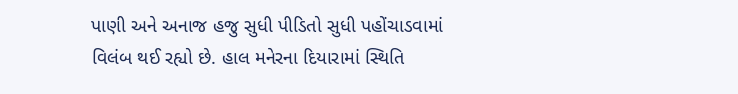પાણી અને અનાજ હજુ સુધી પીડિતો સુધી પહોંચાડવામાં વિલંબ થઈ રહ્યો છે. હાલ મનેરના દિયારામાં સ્થિતિ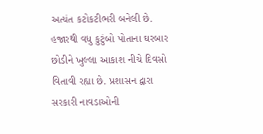અત્યંત કટોકટીભરી બનેલી છે. હજારથી વધુ કુટુંબો પોતાના ઘરબાર છોડીને ખુલ્લા આકાશ નીચે દિવસો વિતાવી રહ્યા છે. પ્રશાસન દ્વારા સરકારી નાવડાઓની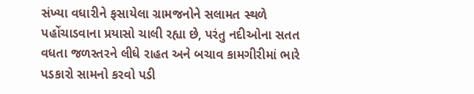સંખ્યા વધારીને ફસાયેલા ગ્રામજનોને સલામત સ્થળે પહોંચાડવાના પ્રયાસો ચાલી રહ્યા છે, પરંતુ નદીઓના સતત વધતા જળસ્તરને લીધે રાહત અને બચાવ કામગીરીમાં ભારે પડકારો સામનો કરવો પડી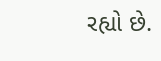રહ્યો છે.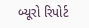બ્યૂરો રિપોર્ટ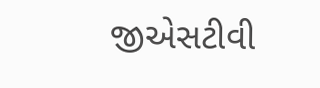જીએસટીવી